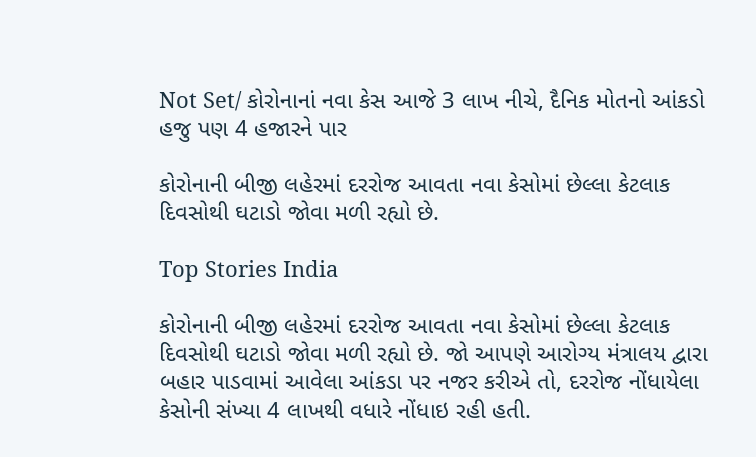Not Set/ કોરોનાનાં નવા કેસ આજે 3 લાખ નીચે, દૈનિક મોતનો આંકડો હજુ પણ 4 હજારને પાર

કોરોનાની બીજી લહેરમાં દરરોજ આવતા નવા કેસોમાં છેલ્લા કેટલાક દિવસોથી ઘટાડો જોવા મળી રહ્યો છે.

Top Stories India

કોરોનાની બીજી લહેરમાં દરરોજ આવતા નવા કેસોમાં છેલ્લા કેટલાક દિવસોથી ઘટાડો જોવા મળી રહ્યો છે. જો આપણે આરોગ્ય મંત્રાલય દ્વારા બહાર પાડવામાં આવેલા આંકડા પર નજર કરીએ તો, દરરોજ નોંધાયેલા કેસોની સંખ્યા 4 લાખથી વધારે નોંધાઇ રહી હતી.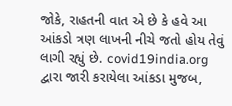જોકે, રાહતની વાત એ છે કે હવે આ આંકડો ત્રણ લાખની નીચે જતો હોય તેવું લાગી રહ્યું છે. covid19india.org દ્વારા જારી કરાયેલા આંકડા મુજબ,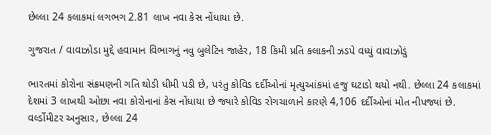છેલ્લા 24 કલાકમાં લગભગ 2.81 લાખ નવા કેસ નોંધાયા છે.

ગુજરાત / વાવાઝોડા મુદ્દે હવામાન વિભાગનું નવુ બુલેટિન જાહેર, 18 કિમી પ્રતિ કલાકની ઝડપે વધ્યું વાવાઝોડું

ભારતમાં કોરોના સંક્રમણની ગતિ થોડી ધીમી પડી છે, પરંતુ કોવિડ દર્દીઓનાં મૃત્યુઆંકમાં હજુ ઘટાડો થયો નથી. છેલ્લા 24 કલાકમાં દેશમાં 3 લાખથી ઓછા નવા કોરોનાનાં કેસ નોંધાયા છે જ્યારે કોવિડ રોગચાળાને કારણે 4,106 દર્દીઓનાં મોત નીપજ્યાં છે. વર્લ્ડોમીટર અનુસાર, છેલ્લા 24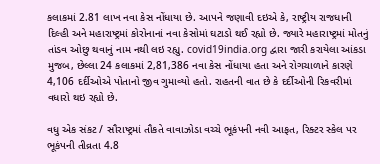કલાકમાં 2.81 લાખ નવા કેસ નોંધાયા છે. આપને જણાવી દઇએ કે, રાષ્ટ્રીય રાજધાની દિલ્હી અને મહારાષ્ટ્રમાં કોરોનાનાં નવા કેસોમાં ઘટાડો થઈ રહ્યો છે. જ્યારે મહારાષ્ટ્રમાં મોતનું  તાંડવ ઓછુ થવાનું નામ નથી લઇ રહ્યુ. covid19india.org દ્વારા જારી કરાયેલા આંકડા મુજબ, છેલ્લા 24 કલાકમાં 2,81,386 નવા કેસ નોંધાયા હતા અને રોગચાળાને કારણે 4,106 દર્દીઓએ પોતાનો જીવ ગુમાવ્યો હતો. રાહતની વાત છે કે દર્દીઓની રિકવરીમાં વધારો થઇ રહ્યો છે.

વધુ એક સંકટ / સૌરાષ્ટ્રમાં તૌકતે વાવાઝોડા વચ્ચે ભૂકંપની નવી આફત, રિક્ટર સ્કેલ પર ભૂકંપની તીવ્રતા 4.8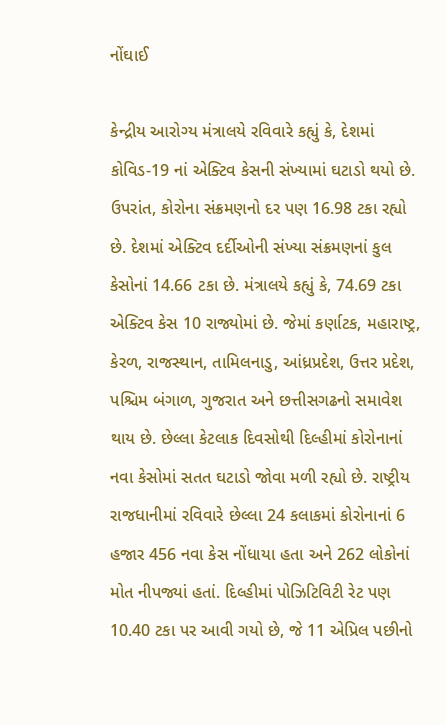નોંઘાઈ

કેન્દ્રીય આરોગ્ય મંત્રાલયે રવિવારે કહ્યું કે, દેશમાં કોવિડ-19 નાં એક્ટિવ કેસની સંખ્યામાં ઘટાડો થયો છે. ઉપરાંત, કોરોના સંક્રમણનો દર પણ 16.98 ટકા રહ્યો છે. દેશમાં એક્ટિવ દર્દીઓની સંખ્યા સંક્રમણનાં કુલ કેસોનાં 14.66 ટકા છે. મંત્રાલયે કહ્યું કે, 74.69 ટકા એક્ટિવ કેસ 10 રાજ્યોમાં છે. જેમાં કર્ણાટક, મહારાષ્ટ્ર, કેરળ, રાજસ્થાન, તામિલનાડુ, આંધ્રપ્રદેશ, ઉત્તર પ્રદેશ, પશ્ચિમ બંગાળ, ગુજરાત અને છત્તીસગઢનો સમાવેશ થાય છે. છેલ્લા કેટલાક દિવસોથી દિલ્હીમાં કોરોનાનાં નવા કેસોમાં સતત ઘટાડો જોવા મળી રહ્યો છે. રાષ્ટ્રીય રાજધાનીમાં રવિવારે છેલ્લા 24 કલાકમાં કોરોનાનાં 6 હજાર 456 નવા કેસ નોંધાયા હતા અને 262 લોકોનાં મોત નીપજ્યાં હતાં. દિલ્હીમાં પોઝિટિવિટી રેટ પણ 10.40 ટકા પર આવી ગયો છે, જે 11 એપ્રિલ પછીનો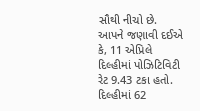સૌથી નીચો છે. આપને જણાવી દઈએ કે, 11 એપ્રિલે દિલ્હીમાં પોઝિટિવિટી રેટ 9.43 ટકા હતો. દિલ્હીમાં 62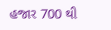હજાર 700 થી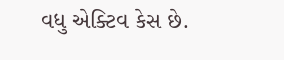વધુ એક્ટિવ કેસ છે.